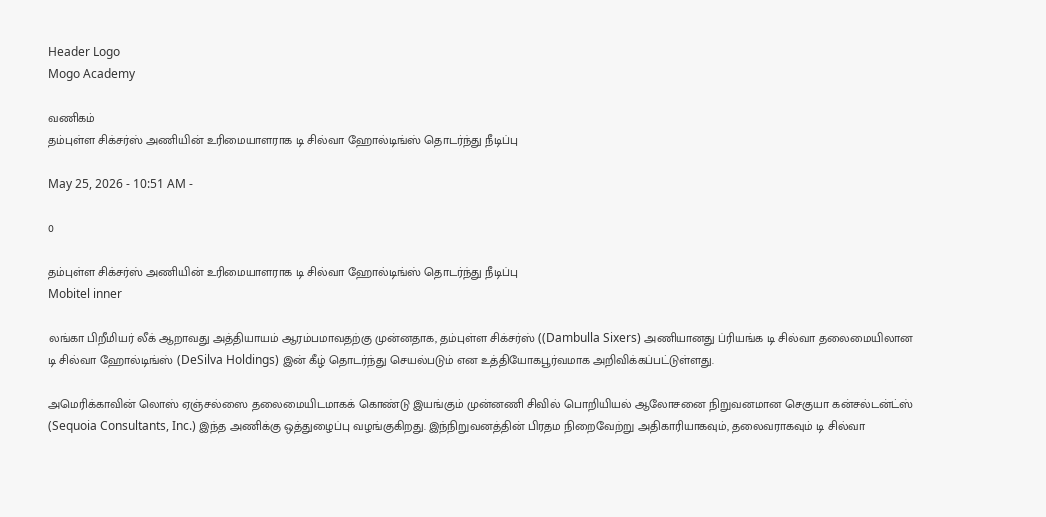Header Logo
Mogo Academy

வணிகம்
தம்புள்ள சிக்சர்ஸ் அணியின் உரிமையாளராக டி சில்வா ஹோல்டிங்ஸ் தொடர்ந்து நீடிப்பு

May 25, 2026 - 10:51 AM -

0

தம்புள்ள சிக்சர்ஸ் அணியின் உரிமையாளராக டி சில்வா ஹோல்டிங்ஸ் தொடர்ந்து நீடிப்பு
Mobitel inner

லங்கா பிறீமியர் லீக் ஆறாவது அத்தியாயம் ஆரம்பமாவதற்கு முன்னதாக, தம்புள்ள சிக்சர்ஸ் ((Dambulla Sixers) அணியானது ப்ரியங்க டி சில்வா தலைமையிலான டி சில்வா ஹோல்டிங்ஸ் (DeSilva Holdings) இன் கீழ் தொடர்ந்து செயல்படும் என உத்தியோகபூர்வமாக அறிவிக்கப்பட்டுள்ளது.

அமெரிக்காவின் லொஸ் ஏஞ்சல்ஸை தலைமையிடமாகக் கொண்டு இயங்கும் முன்னணி சிவில் பொறியியல் ஆலோசனை நிறுவனமான செகுயா கன்சல்டன்ட்ஸ் (Sequoia Consultants, Inc.) இந்த அணிக்கு ஒத்துழைப்பு வழங்குகிறது. இந்நிறுவனத்தின் பிரதம நிறைவேற்று அதிகாரியாகவும், தலைவராகவும் டி சில்வா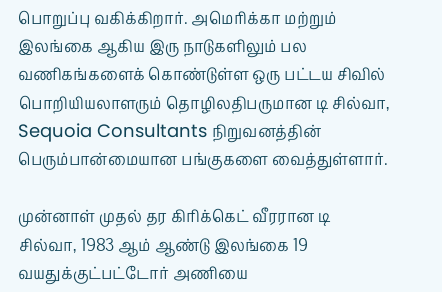பொறுப்பு வகிக்கிறார். அமெரிக்கா மற்றும் இலங்கை ஆகிய இரு நாடுகளிலும் பல வணிகங்களைக் கொண்டுள்ள ஒரு பட்டய சிவில் பொறியியலாளரும் தொழிலதிபருமான டி சில்வா, Sequoia Consultants நிறுவனத்தின் பெரும்பான்மையான பங்குகளை வைத்துள்ளார்.

முன்னாள் முதல் தர கிரிக்கெட் வீரரான டி சில்வா, 1983 ஆம் ஆண்டு இலங்கை 19 வயதுக்குட்பட்டோர் அணியை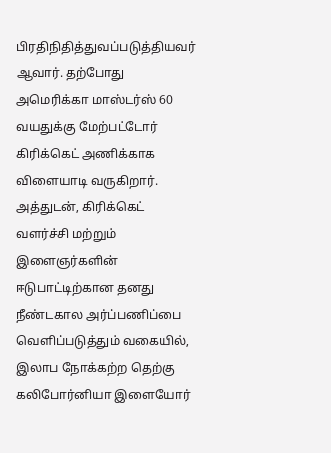பிரதிநிதித்துவப்படுத்தியவர் ஆவார். தற்போது அமெரிக்கா மாஸ்டர்ஸ் 60 வயதுக்கு மேற்பட்டோர் கிரிக்கெட் அணிக்காக விளையாடி வருகிறார். அத்துடன், கிரிக்கெட் வளர்ச்சி மற்றும் இளைஞர்களின் ஈடுபாட்டிற்கான தனது நீண்டகால அர்ப்பணிப்பை வெளிப்படுத்தும் வகையில், இலாப நோக்கற்ற தெற்கு கலிபோர்னியா இளையோர்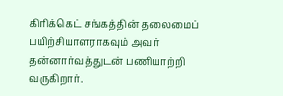கிரிக்கெட் சங்கத்தின் தலைமைப் பயிற்சியாளராகவும் அவர் தன்னார்வத்துடன் பணியாற்றி வருகிறார்.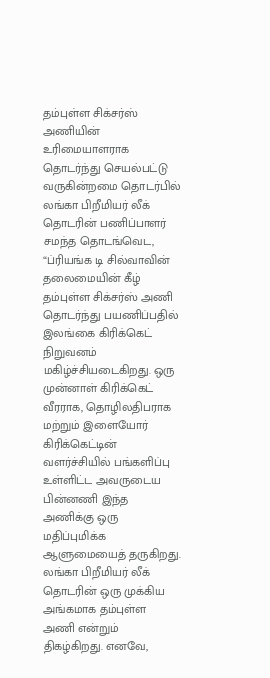தம்புள்ள சிக்சர்ஸ் அணியின் உரிமையாளராக தொடர்ந்து செயல்பட்டு வருகின்றமை தொடர்பில் லங்கா பிறீமியர் லீக் தொடரின் பணிப்பாளர் சமந்த தொடங்வெட, “ப்ரியங்க டி சில்வாவின் தலைமையின் கீழ் தம்புள்ள சிக்சர்ஸ் அணி தொடர்ந்து பயணிப்பதில் இலங்கை கிரிக்கெட் நிறுவனம் மகிழ்ச்சியடைகிறது. ஒரு முன்னாள் கிரிக்கெட் வீரராக, தொழிலதிபராக மற்றும் இளையோர் கிரிக்கெட்டின் வளர்ச்சியில் பங்களிப்பு உள்ளிட்ட அவருடைய பின்னணி இந்த அணிக்கு ஒரு மதிப்புமிக்க ஆளுமையைத் தருகிறது. லங்கா பிறீமியர் லீக் தொடரின் ஒரு முக்கிய அங்கமாக தம்புள்ள அணி என்றும் திகழ்கிறது. எனவே,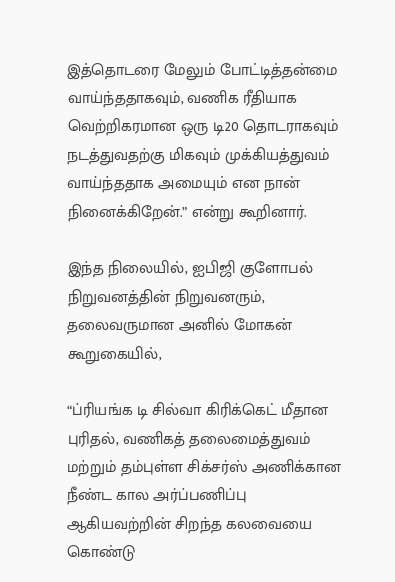இத்தொடரை மேலும் போட்டித்தன்மை வாய்ந்ததாகவும், வணிக ரீதியாக வெற்றிகரமான ஒரு டி20 தொடராகவும் நடத்துவதற்கு மிகவும் முக்கியத்துவம் வாய்ந்ததாக அமையும் என நான் நினைக்கிறேன்.” என்று கூறினார்.

இந்த நிலையில், ஐபிஜி குளோபல் நிறுவனத்தின் நிறுவனரும், தலைவருமான அனில் மோகன் கூறுகையில்,

“ப்ரியங்க டி சில்வா கிரிக்கெட் மீதான புரிதல், வணிகத் தலைமைத்துவம் மற்றும் தம்புள்ள சிக்சர்ஸ் அணிக்கான நீண்ட கால அர்ப்பணிப்பு ஆகியவற்றின் சிறந்த கலவையை கொண்டு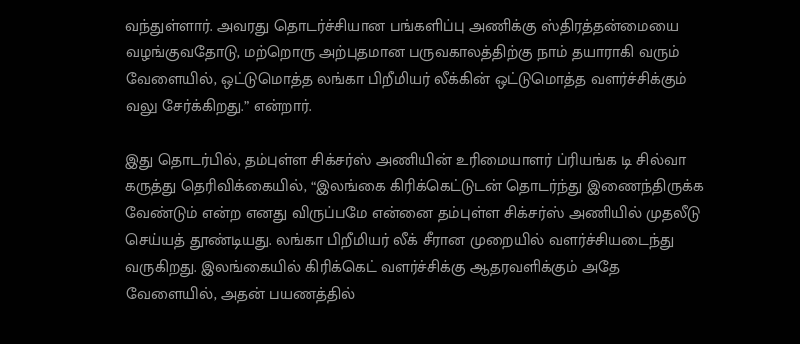வந்துள்ளார். அவரது தொடர்ச்சியான பங்களிப்பு அணிக்கு ஸ்திரத்தன்மையை வழங்குவதோடு, மற்றொரு அற்புதமான பருவகாலத்திற்கு நாம் தயாராகி வரும் வேளையில், ஒட்டுமொத்த லங்கா பிறீமியர் லீக்கின் ஒட்டுமொத்த வளர்ச்சிக்கும் வலு சேர்க்கிறது.” என்றார்.

இது தொடர்பில், தம்புள்ள சிக்சர்ஸ் அணியின் உரிமையாளர் ப்ரியங்க டி சில்வா கருத்து தெரிவிக்கையில், “இலங்கை கிரிக்கெட்டுடன் தொடர்ந்து இணைந்திருக்க வேண்டும் என்ற எனது விருப்பமே என்னை தம்புள்ள சிக்சர்ஸ் அணியில் முதலீடு செய்யத் தூண்டியது. லங்கா பிறீமியர் லீக் சீரான முறையில் வளர்ச்சியடைந்து வருகிறது. இலங்கையில் கிரிக்கெட் வளர்ச்சிக்கு ஆதரவளிக்கும் அதே வேளையில், அதன் பயணத்தில்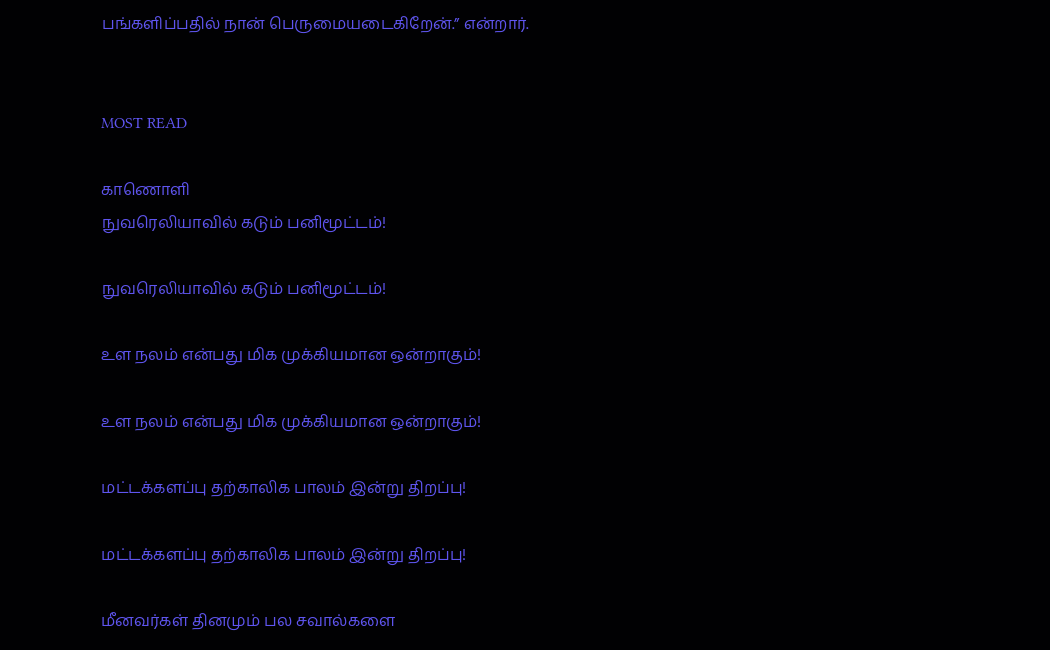பங்களிப்பதில் நான் பெருமையடைகிறேன்.” என்றார்.


MOST READ

காணொளி
நுவரெலியாவில் கடும் பனிமூட்டம்!

நுவரெலியாவில் கடும் பனிமூட்டம்!

உள நலம் என்பது மிக முக்கியமான ஒன்றாகும்!

உள நலம் என்பது மிக முக்கியமான ஒன்றாகும்!

மட்டக்களப்பு தற்காலிக பாலம் இன்று திறப்பு!

மட்டக்களப்பு தற்காலிக பாலம் இன்று திறப்பு!

மீனவர்கள் தினமும் பல சவால்களை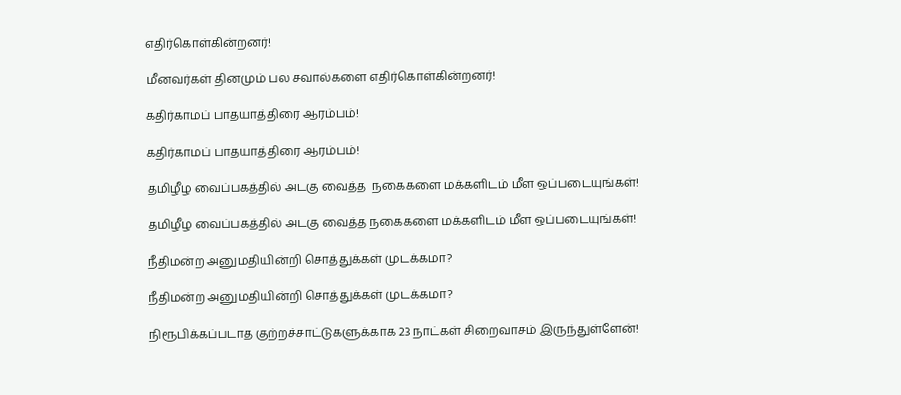எதிர்கொள்கின்றனர்!

மீனவர்கள் தினமும் பல சவால்களை எதிர்கொள்கின்றனர்!

கதிர்காமப் பாதயாத்திரை ஆரம்பம்!

கதிர்காமப் பாதயாத்திரை ஆரம்பம்!

தமிழீழ வைப்பகத்தில் அடகு வைத்த  நகைகளை மக்களிடம் மீள ஒப்படையுங்கள்!

தமிழீழ வைப்பகத்தில் அடகு வைத்த நகைகளை மக்களிடம் மீள ஒப்படையுங்கள்!

நீதிமன்ற அனுமதியின்றி சொத்துக்கள் முடக்கமா?

நீதிமன்ற அனுமதியின்றி சொத்துக்கள் முடக்கமா?

நிரூபிக்கப்படாத குற்றச்சாட்டுகளுக்காக 23 நாட்கள் சிறைவாசம் இருந்துள்ளேன்!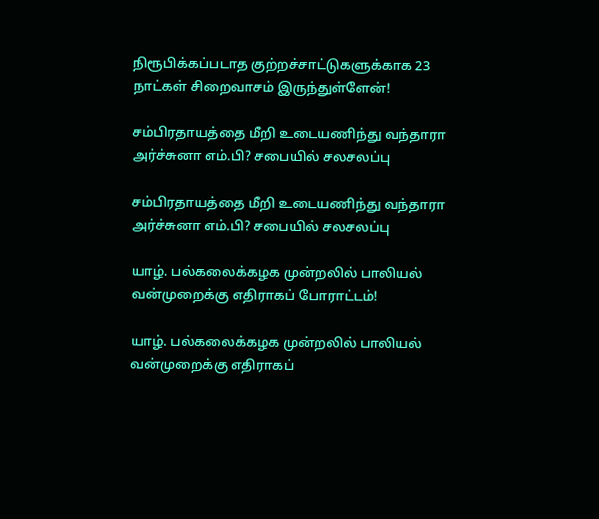நிரூபிக்கப்படாத குற்றச்சாட்டுகளுக்காக 23 நாட்கள் சிறைவாசம் இருந்துள்ளேன்!

சம்பிரதாயத்தை மீறி உடையணிந்து வந்தாரா அர்ச்சுனா எம்.பி? சபையில் சலசலப்பு

சம்பிரதாயத்தை மீறி உடையணிந்து வந்தாரா அர்ச்சுனா எம்.பி? சபையில் சலசலப்பு

யாழ். பல்கலைக்கழக முன்றலில் பாலியல் வன்முறைக்கு எதிராகப் போராட்டம்!

யாழ். பல்கலைக்கழக முன்றலில் பாலியல் வன்முறைக்கு எதிராகப்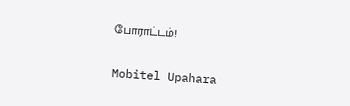போராட்டம்!

Mobitel Upahara